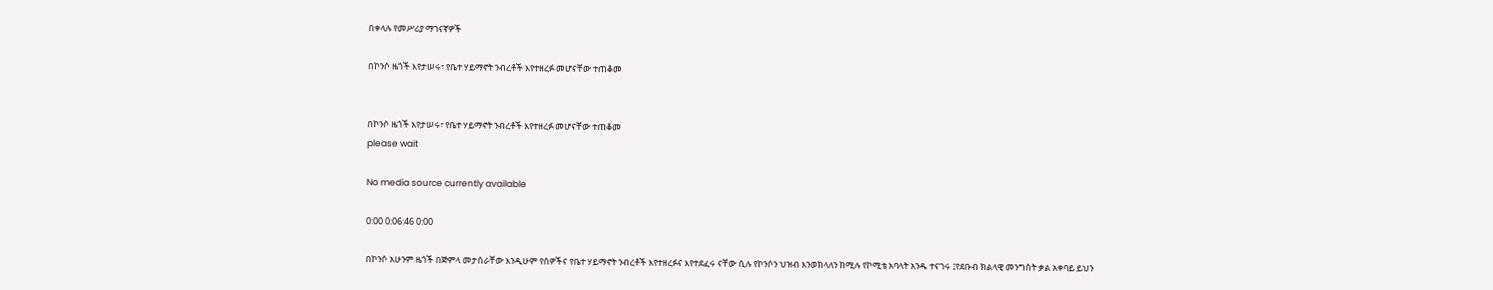በቀላሉ የመሥሪያ ማገናኛዎች

በኮንሶ ዜጎች እየታሠሩ፣ የቤተ ሃይማኖት ንብረቶች እየተዘረፉ መሆናቸው ተጠቆመ


በኮንሶ ዜጎች እየታሠሩ፣ የቤተ ሃይማኖት ንብረቶች እየተዘረፉ መሆናቸው ተጠቆመ
please wait

No media source currently available

0:00 0:06:46 0:00

በኮንሶ አሁንም ዜጎች በጅምላ መታሰራቸው እንዲሁም የሰዎችና የቤተ ሃይማኖት ንብረቶች እየተዘረፉና እየተደፈሩ ናቸው ሲሉ የኮንሶን ህዝብ እንወክላለን ከሚሉ የኮሚቴ አባላት አንዱ ተናገሩ ፤የደቡብ ክልላዊ መንግስት ቃል አቀባይ ይህን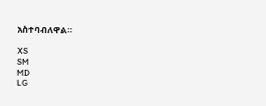አስተባብለዋል።

XS
SM
MD
LG